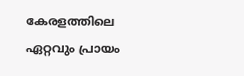കേരളത്തിലെ ഏറ്റവും പ്രായം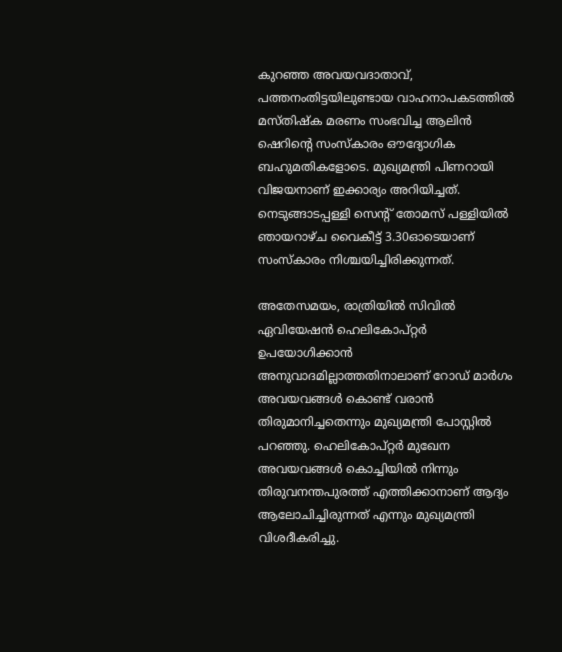കുറഞ്ഞ അവയവദാതാവ്, പത്തനംതിട്ടയിലുണ്ടായ വാഹനാപകടത്തില്‍ മസ്തിഷ്‌ക മരണം സംഭവിച്ച ആലിന്‍ ഷെറിന്റെ സംസ്‌കാരം ഔദ്യോഗിക ബഹുമതികളോടെ. മുഖ്യമന്ത്രി പിണറായി വിജയനാണ് ഇക്കാര്യം അറിയിച്ചത്. നെടുങ്ങാടപ്പള്ളി സെന്റ് തോമസ് പള്ളിയില്‍ ഞായറാഴ്ച വൈകീട്ട് 3.30ഓടെയാണ് സംസ്‌കാരം നിശ്ചയിച്ചിരിക്കുന്നത്.

അതേസമയം, രാത്രിയില്‍ സിവില്‍ ഏവിയേഷന്‍ ഹെലികോപ്റ്റര്‍ ഉപയോഗിക്കാന്‍ അനുവാദമില്ലാത്തതിനാലാണ് റോഡ് മാര്‍ഗം അവയവങ്ങള്‍ കൊണ്ട് വരാന്‍ തിരുമാനിച്ചതെന്നും മുഖ്യമന്ത്രി പോസ്റ്റില്‍ പറഞ്ഞു. ഹെലികോപ്റ്റര്‍ മുഖേന അവയവങ്ങള്‍ കൊച്ചിയില്‍ നിന്നും തിരുവനന്തപുരത്ത് എത്തിക്കാനാണ് ആദ്യം ആലോചിച്ചിരുന്നത് എന്നും മുഖ്യമന്ത്രി വിശദീകരിച്ചു.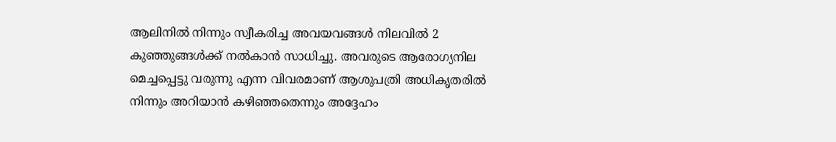ആലിനില്‍ നിന്നും സ്വീകരിച്ച അവയവങ്ങള്‍ നിലവില്‍ 2 കുഞ്ഞുങ്ങള്‍ക്ക് നല്‍കാന്‍ സാധിച്ചു. അവരുടെ ആരോഗ്യനില മെച്ചപ്പെട്ടു വരുന്നു എന്ന വിവരമാണ് ആശുപത്രി അധികൃതരില്‍ നിന്നും അറിയാന്‍ കഴിഞ്ഞതെന്നും അദ്ദേഹം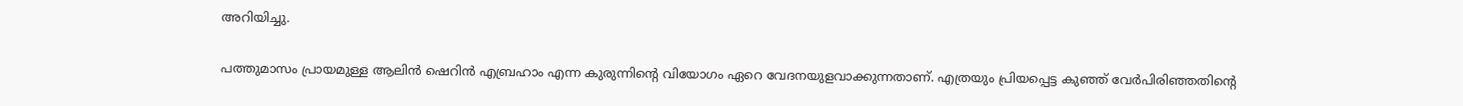അറിയിച്ചു.

പത്തുമാസം പ്രായമുള്ള ആലിന്‍ ഷെറിന്‍ എബ്രഹാം എന്ന കുരുന്നിന്റെ വിയോഗം ഏറെ വേദനയുളവാക്കുന്നതാണ്. എത്രയും പ്രിയപ്പെട്ട കുഞ്ഞ് വേര്‍പിരിഞ്ഞതിന്റെ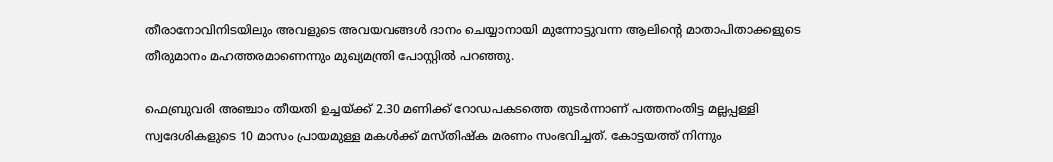തീരാനോവിനിടയിലും അവളുടെ അവയവങ്ങള്‍ ദാനം ചെയ്യാനായി മുന്നോട്ടുവന്ന ആലിന്റെ മാതാപിതാക്കളുടെ തീരുമാനം മഹത്തരമാണെന്നും മുഖ്യമന്ത്രി പോസ്റ്റില്‍ പറഞ്ഞു.

ഫെബ്രുവരി അഞ്ചാം തീയതി ഉച്ചയ്ക്ക് 2.30 മണിക്ക് റോഡപകടത്തെ തുടര്‍ന്നാണ് പത്തനംതിട്ട മല്ലപ്പള്ളി സ്വദേശികളുടെ 10 മാസം പ്രായമുള്ള മകള്‍ക്ക് മസ്തിഷ്‌ക മരണം സംഭവിച്ചത്. കോട്ടയത്ത് നിന്നും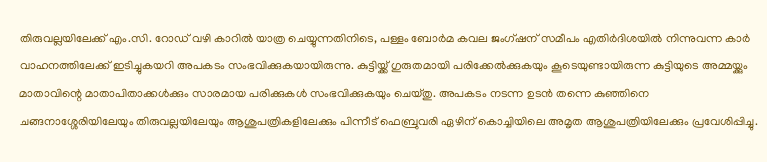തിരുവല്ലയിലേക്ക് എം.സി. റോഡ് വഴി കാറില്‍ യാത്ര ചെയ്യുന്നതിനിടെ, പള്ളം ബോര്‍മ കവല ജംഗ്ഷന് സമീപം എതിര്‍ദിശയില്‍ നിന്നുവന്ന കാര്‍ വാഹനത്തിലേക്ക് ഇടിച്ചുകയറി അപകടം സംഭവിക്കുകയായിരുന്നു. കുട്ടിയ്ക്ക് ഗുരുതമായി പരിക്കേല്‍ക്കുകയും കൂടെയുണ്ടായിരുന്ന കുട്ടിയുടെ അമ്മയ്ക്കും മാതാവിന്റെ മാതാപിതാക്കള്‍ക്കും സാരമായ പരിക്കുകള്‍ സംഭവിക്കുകയും ചെയ്തു. അപകടം നടന്ന ഉടന്‍ തന്നെ കുഞ്ഞിനെ ചങ്ങനാശ്ശേരിയിലേയും തിരുവല്ലയിലേയും ആശുപത്രികളിലേക്കും പിന്നീട് ഫെബ്രുവരി ഏഴിന് കൊച്ചിയിലെ അമൃത ആശുപത്രിയിലേക്കും പ്രവേശിപ്പിച്ചു.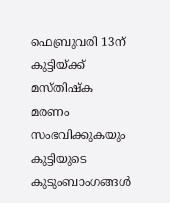ഫെബ്രുവരി 13ന് കുട്ടിയ്ക്ക് മസ്തിഷ്‌ക മരണം സംഭവിക്കുകയും കുട്ടിയുടെ കുടുംബാംഗങ്ങള്‍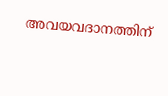അവയവദാനത്തിന്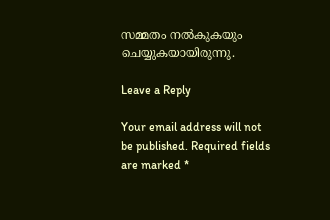സമ്മതം നല്‍കുകയും ചെയ്യുകയായിരുന്നു.

Leave a Reply

Your email address will not be published. Required fields are marked *